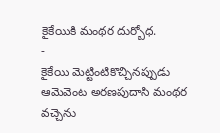కైకేయికి మంథర దుర్బోధ.
-
కైకేయి మెట్టింటికొచ్చినప్పుడు
ఆమెవెంట అరణపుదాసి మంథర వచ్చెను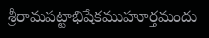శ్రీరామపట్టాభిషేకముహూర్తమందు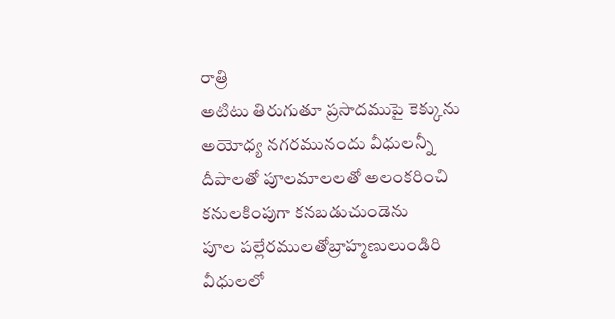రాత్రి
అటిటు తిరుగుతూ ప్రసాదముపై కెక్కును
అయోధ్య నగరమునందు వీధులన్నీ
దీపాలతో పూలమాలలతో అలంకరించి
కనులకింపుగా కనబడుచుండెను
పూల పల్లేరములతోబ్రాహ్మణులుండిరి
వీధులలో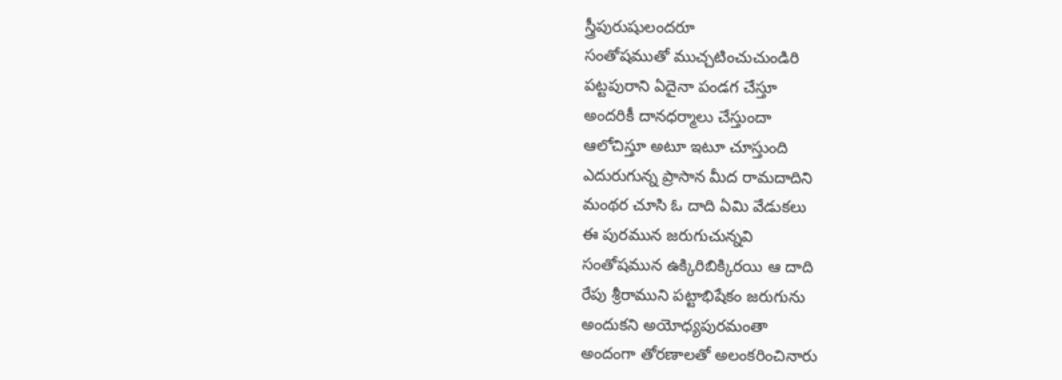స్త్రీపురుషులందరూ
సంతోషముతో ముచ్చటించుచుండిరి
పట్టపురాని ఏదైనా పండగ చేస్తూ
అందరికీ దానధర్మాలు చేస్తుందా
ఆలోచిస్తూ అటూ ఇటూ చూస్తుంది
ఎదురుగున్న ప్రాసాన మీద రామదాదిని
మంథర చూసి ఓ దాది ఏమి వేడుకలు
ఈ పురమున జరుగుచున్నవి
సంతోషమున ఉక్కిరిబిక్కిరయి ఆ దాది
రేపు శ్రీరాముని పట్టాభిషేకం జరుగును
అందుకని అయోధ్యపురమంతా
అందంగా తోరణాలతో అలంకరించినారు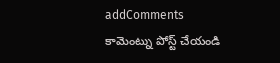addComments
కామెంట్ను పోస్ట్ చేయండి